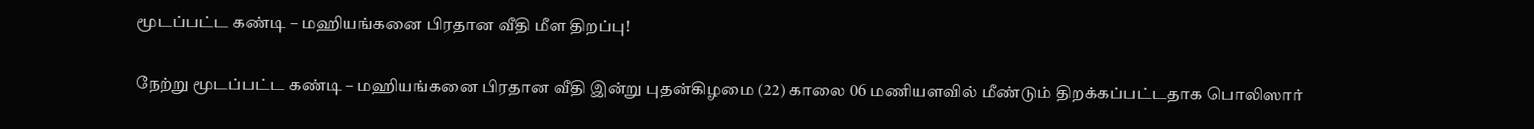மூடப்பட்ட கண்டி – மஹியங்கனை பிரதான வீதி மீள திறப்பு!

நேற்று மூடப்பட்ட கண்டி – மஹியங்கனை பிரதான வீதி இன்று புதன்கிழமை (22) காலை 06 மணியளவில் மீண்டும் திறக்கப்பட்டதாக பொலிஸார்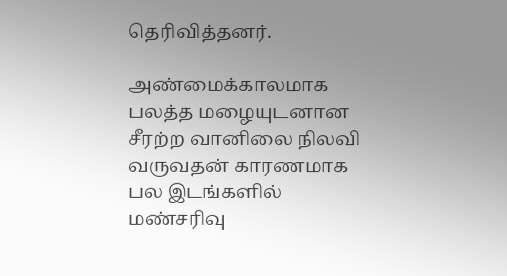தெரிவித்தனர்.

அண்மைக்காலமாக பலத்த மழையுடனான சீரற்ற வானிலை நிலவி வருவதன் காரணமாக பல இடங்களில் மண்சரிவு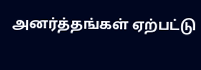அனர்த்தங்கள் ஏற்பட்டு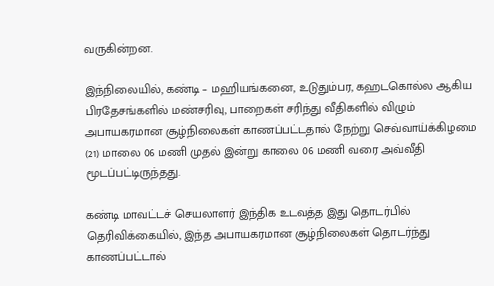வருகின்றன.

இந்நிலையில், கண்டி – மஹியங்கனை, உடுதும்பர, கஹடகொல்ல ஆகிய பிரதேசங்களில் மண்சரிவு, பாறைகள் சரிந்து வீதிகளில் விழும் அபாயகரமான சூழ்நிலைகள் காணப்பட்டதால் நேற்று செவ்வாய்க்கிழமை (21) மாலை 06 மணி முதல் இன்று காலை 06 மணி வரை அவ்வீதி மூடப்பட்டிருந்தது.

கண்டி மாவட்டச் செயலாளர் இந்திக உடவத்த இது தொடர்பில் தெரிவிக்கையில், இந்த அபாயகரமான சூழ்நிலைகள் தொடர்ந்து காணப்பட்டால்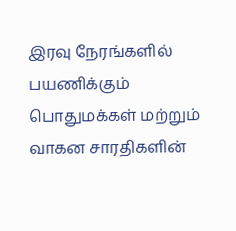இரவு நேரங்களில் பயணிக்கும் பொதுமக்கள் மற்றும் வாகன சாரதிகளின்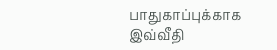பாதுகாப்புக்காக இவ்வீதி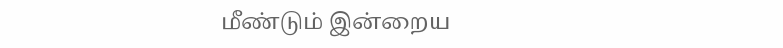மீண்டும் இன்றைய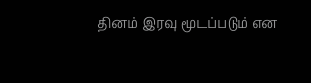தினம் இரவு மூடப்படும் என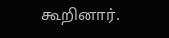கூறினார்.